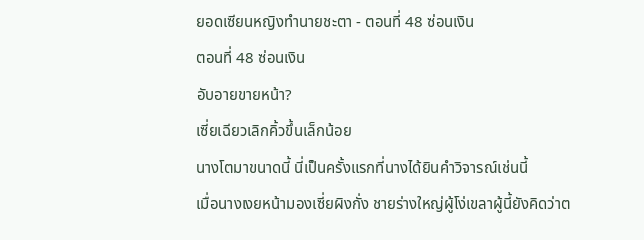ยอดเซียนหญิงทำนายชะตา - ตอนที่ 48 ซ่อนเงิน
ตอนที่ 48 ซ่อนเงิน
อับอายขายหน้า?
เซี่ยเฉียวเลิกคิ้วขึ้นเล็กน้อย
นางโตมาขนาดนี้ นี่เป็นครั้งแรกที่นางได้ยินคำวิจารณ์เช่นนี้
เมื่อนางเงยหน้ามองเซี่ยผิงกั่ง ชายร่างใหญ่ผู้โง่เขลาผู้นี้ยังคิดว่าต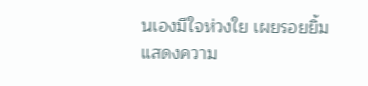นเองมีใจห่วงใย เผยรอยยิ้มแสดงความ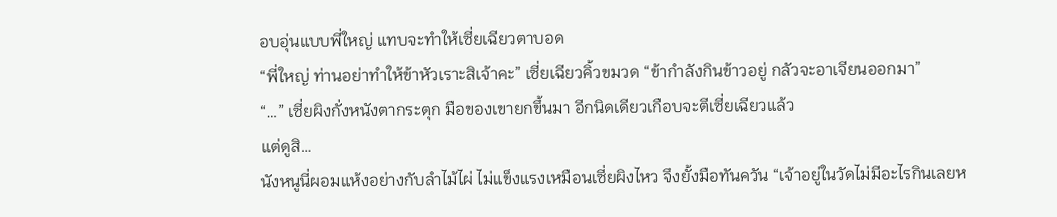อบอุ่นแบบพี่ใหญ่ แทบจะทำให้เซี่ยเฉียวตาบอด
“พี่ใหญ่ ท่านอย่าทำให้ข้าหัวเราะสิเจ้าคะ” เซี่ยเฉียวคิ้วขมวด “ข้ากำลังกินข้าวอยู่ กลัวจะอาเจียนออกมา”
“…” เซี่ยผิงกั่งหนังตากระตุก มือของเขายกขึ้นมา อีกนิดเดียวเกือบจะตีเซี่ยเฉียวแล้ว
แต่ดูสิ…
นังหนูนี่ผอมแห้งอย่างกับลำไม้ไผ่ ไม่แข็งแรงเหมือนเซี่ยผิงไหว จึงยั้งมือทันควัน “เจ้าอยู่ในวัดไม่มีอะไรกินเลยห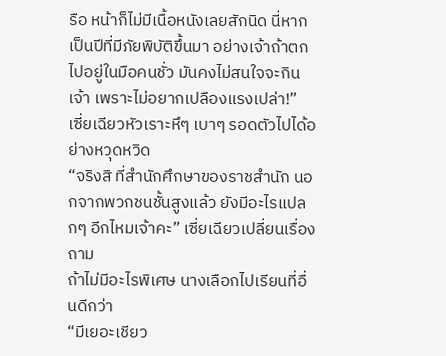รือ หน้าก็ไม่มีเนื้อหนังเลยสักนิด นี่หากเป็นปีที่มีภัยพิบัติขึ้นมา อย่างเจ้าถ้าตกไปอยู่ในมือคนชั่ว มันคงไม่สนใจจะกินเจ้า เพราะไม่อยากเปลืองแรงเปล่า!”
เซี่ยเฉียวหัวเราะหึๆ เบาๆ รอดตัวไปได้อย่างหวุดหวิด
“จริงสิ ที่สำนักศึกษาของราชสำนัก นอกจากพวกชนชั้นสูงแล้ว ยังมีอะไรแปลกๆ อีกไหมเจ้าคะ” เซี่ยเฉียวเปลี่ยนเรื่องถาม
ถ้าไม่มีอะไรพิเศษ นางเลือกไปเรียนที่อื่นดีกว่า
“มีเยอะเชียว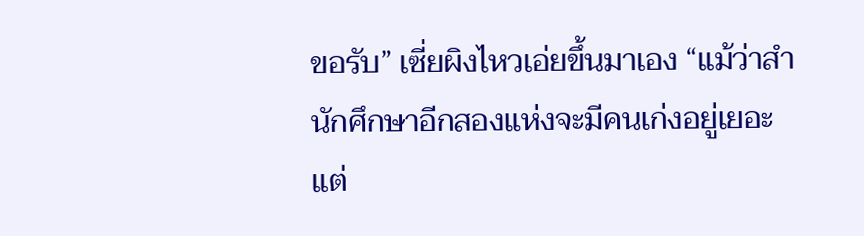ขอรับ” เซี่ยผิงไหวเอ่ยขึ้นมาเอง “แม้ว่าสำนักศึกษาอีกสองแห่งจะมีคนเก่งอยู่เยอะ แต่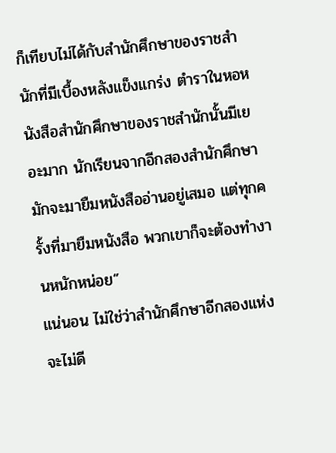ก็เทียบไม่ได้กับสำนักศึกษาของราชสำนักที่มีเบื้องหลังแข็งแกร่ง ตำราในหอหนังสือสำนักศึกษาของราชสำนักนั้นมีเยอะมาก นักเรียนจากอีกสองสำนักศึกษามักจะมายืมหนังสืออ่านอยู่เสมอ แต่ทุกครั้งที่มายืมหนังสือ พวกเขาก็จะต้องทำงานหนักหน่อย”
แน่นอน ไม่ใช่ว่าสำนักศึกษาอีกสองแห่งจะไม่ดี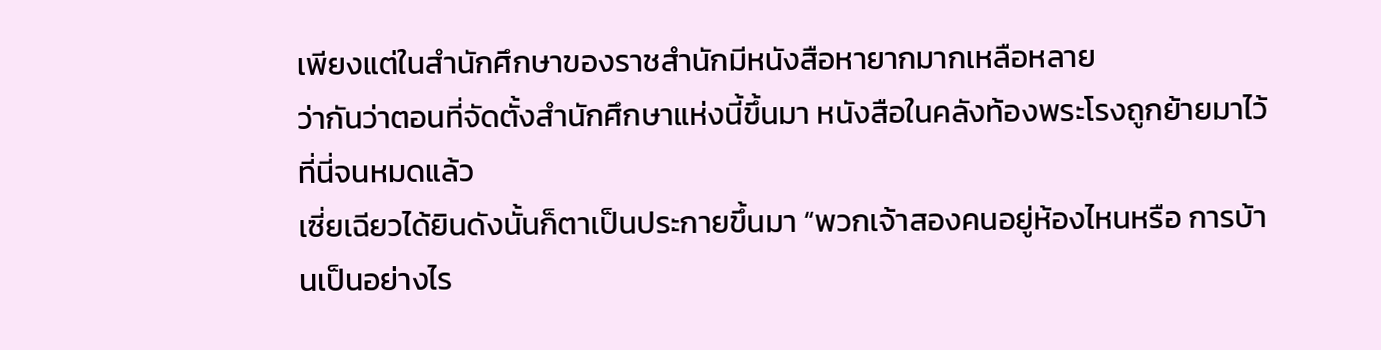เพียงแต่ในสำนักศึกษาของราชสำนักมีหนังสือหายากมากเหลือหลาย
ว่ากันว่าตอนที่จัดตั้งสำนักศึกษาแห่งนี้ขึ้นมา หนังสือในคลังท้องพระโรงถูกย้ายมาไว้ที่นี่จนหมดแล้ว
เซี่ยเฉียวได้ยินดังนั้นก็ตาเป็นประกายขึ้นมา “พวกเจ้าสองคนอยู่ห้องไหนหรือ การบ้านเป็นอย่างไร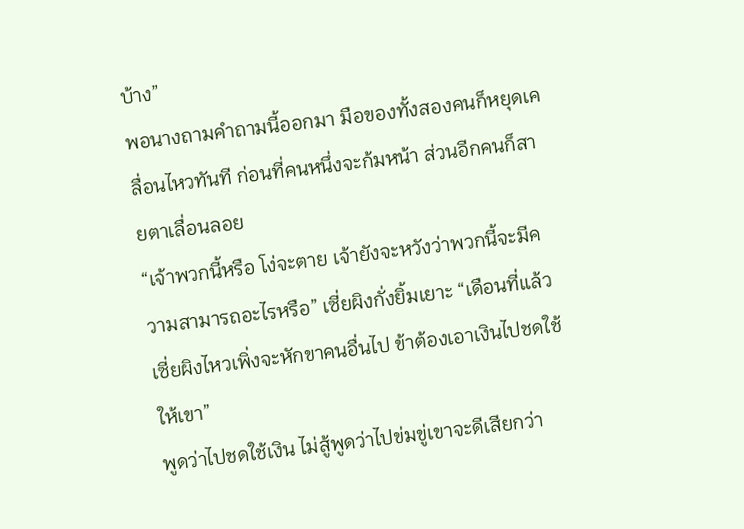บ้าง”
พอนางถามคำถามนี้ออกมา มือของทั้งสองคนก็หยุดเคลื่อนไหวทันที ก่อนที่คนหนึ่งจะก้มหน้า ส่วนอีกคนก็สายตาเลื่อนลอย
“เจ้าพวกนี้หรือ โง่จะตาย เจ้ายังจะหวังว่าพวกนี้จะมีความสามารถอะไรหรือ” เซี่ยผิงกั่งยิ้มเยาะ “เดือนที่แล้วเซี่ยผิงไหวเพิ่งจะหักขาคนอื่นไป ข้าต้องเอาเงินไปชดใช้ให้เขา”
พูดว่าไปชดใช้เงิน ไม่สู้พูดว่าไปข่มขู่เขาจะดีเสียกว่า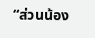“ส่วนน้อง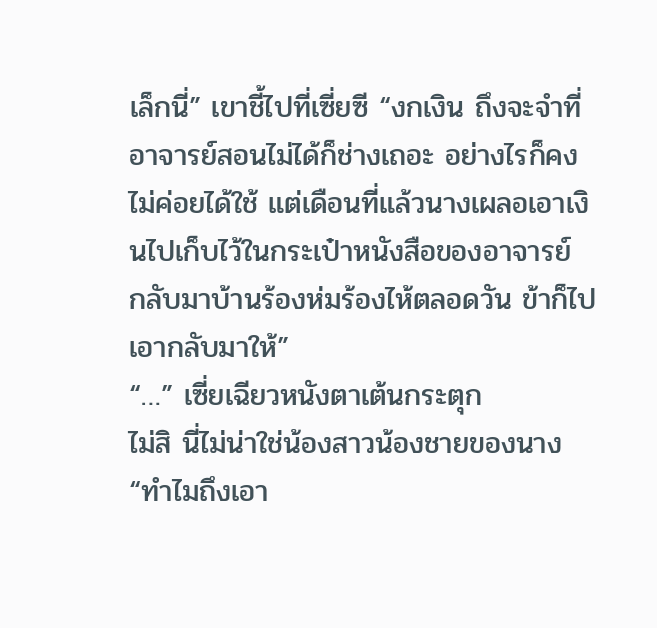เล็กนี่” เขาชี้ไปที่เซี่ยซี “งกเงิน ถึงจะจำที่อาจารย์สอนไม่ได้ก็ช่างเถอะ อย่างไรก็คงไม่ค่อยได้ใช้ แต่เดือนที่แล้วนางเผลอเอาเงินไปเก็บไว้ในกระเป๋าหนังสือของอาจารย์ กลับมาบ้านร้องห่มร้องไห้ตลอดวัน ข้าก็ไปเอากลับมาให้”
“…” เซี่ยเฉียวหนังตาเต้นกระตุก
ไม่สิ นี่ไม่น่าใช่น้องสาวน้องชายของนาง
“ทำไมถึงเอา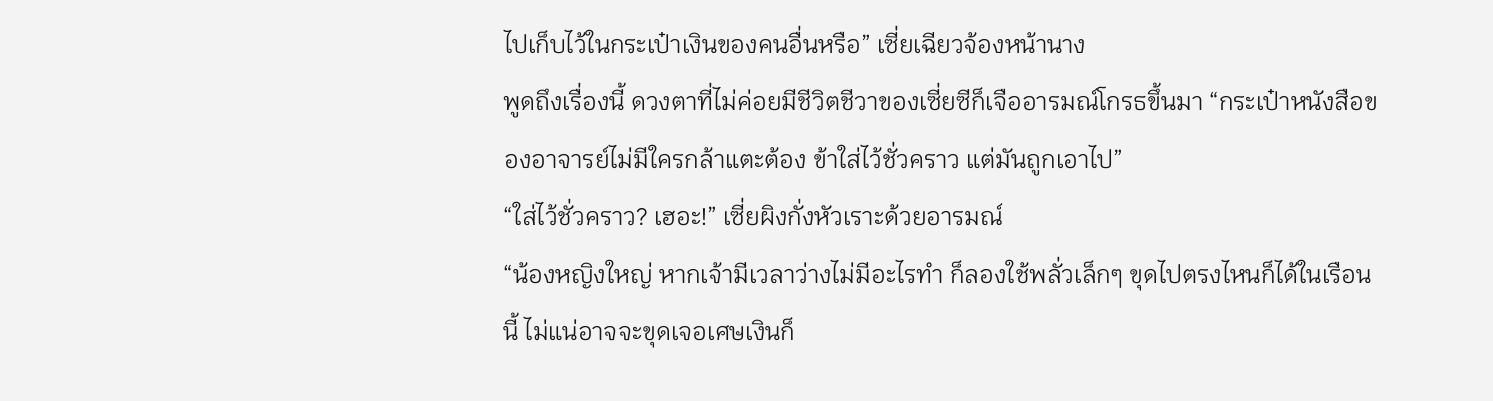ไปเก็บไว้ในกระเป๋าเงินของคนอื่นหรือ” เซี่ยเฉียวจ้องหน้านาง
พูดถึงเรื่องนี้ ดวงตาที่ไม่ค่อยมีชีวิตชีวาของเซี่ยซีก็เจืออารมณ์โกรธขึ้นมา “กระเป๋าหนังสือของอาจารย์ไม่มีใครกล้าแตะต้อง ข้าใส่ไว้ชั่วคราว แต่มันถูกเอาไป”
“ใส่ไว้ชั่วคราว? เฮอะ!” เซี่ยผิงกั่งหัวเราะด้วยอารมณ์
“น้องหญิงใหญ่ หากเจ้ามีเวลาว่างไม่มีอะไรทำ ก็ลองใช้พลั่วเล็กๆ ขุดไปตรงไหนก็ได้ในเรือนนี้ ไม่แน่อาจจะขุดเจอเศษเงินก็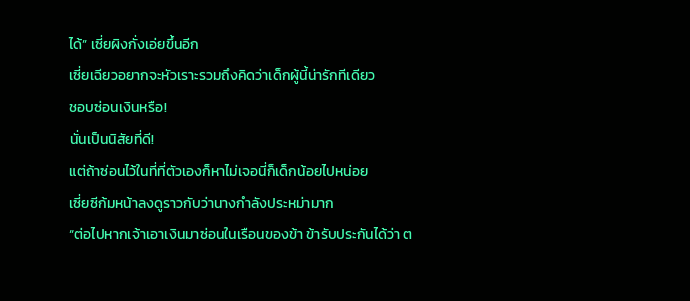ได้” เซี่ยผิงกั่งเอ่ยขึ้นอีก
เซี่ยเฉียวอยากจะหัวเราะรวมถึงคิดว่าเด็กผู้นี้น่ารักทีเดียว
ชอบซ่อนเงินหรือ!
นั่นเป็นนิสัยที่ดี!
แต่ถ้าซ่อนไว้ในที่ที่ตัวเองก็หาไม่เจอนี่ก็เด็กน้อยไปหน่อย
เซี่ยซีก้มหน้าลงดูราวกับว่านางกำลังประหม่ามาก
“ต่อไปหากเจ้าเอาเงินมาซ่อนในเรือนของข้า ข้ารับประกันได้ว่า ต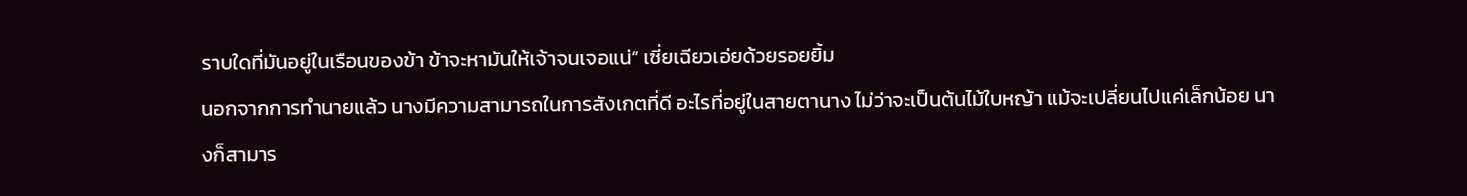ราบใดที่มันอยู่ในเรือนของข้า ข้าจะหามันให้เจ้าจนเจอแน่” เซี่ยเฉียวเอ่ยด้วยรอยยิ้ม
นอกจากการทำนายแล้ว นางมีความสามารถในการสังเกตที่ดี อะไรที่อยู่ในสายตานาง ไม่ว่าจะเป็นต้นไม้ใบหญ้า แม้จะเปลี่ยนไปแค่เล็กน้อย นางก็สามาร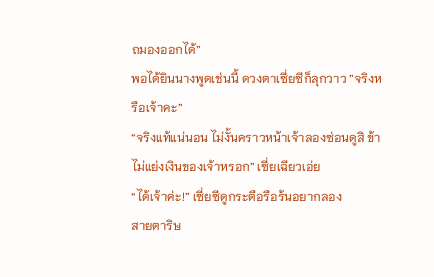ถมองออกได้”
พอได้ยินนางพูดเช่นนี้ ดวงตาเซี่ยซีก็ลุกวาว ”จริงหรือเจ้าคะ”
“จริงแท้แน่นอน ไม่งั้นคราวหน้าเจ้าลองซ่อนดูสิ ข้าไม่แย่งเงินของเจ้าหรอก” เซี่ยเฉียวเอ่ย
“ได้เจ้าค่ะ!” เซี่ยซีดูกระตือรือร้นอยากลอง
สายตาริษ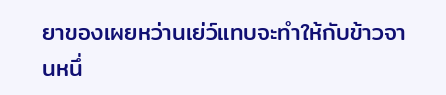ยาของเผยหว่านเย่ว์แทบจะทำให้กับข้าวจานหนึ่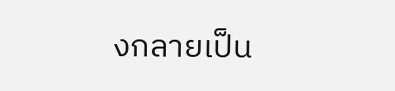งกลายเป็น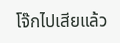โจ๊กไปเสียแล้ว